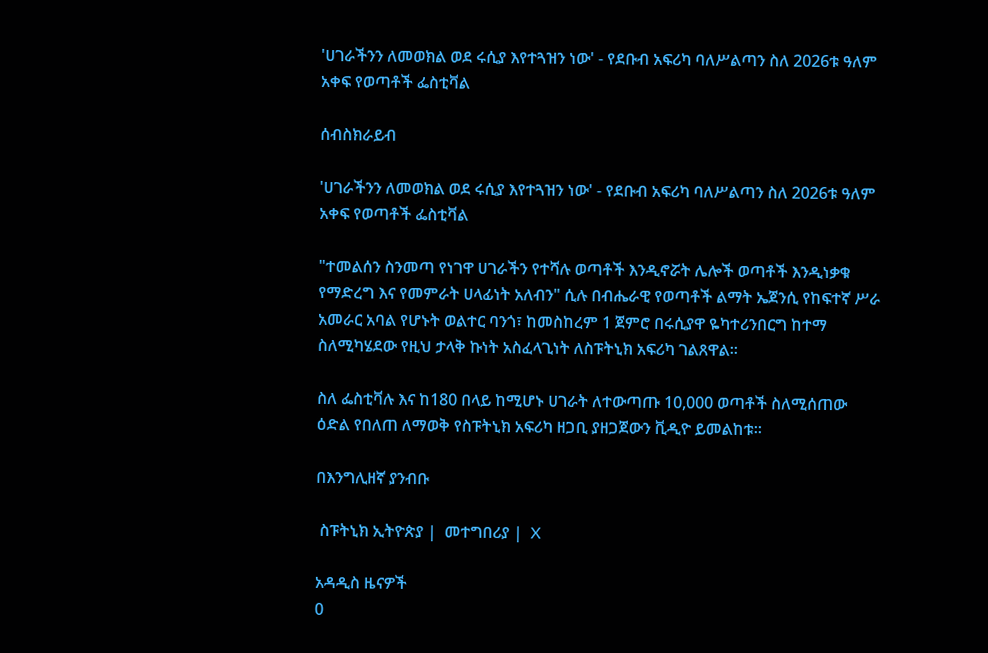'ሀገራችንን ለመወክል ወደ ሩሲያ እየተጓዝን ነው' - የደቡብ አፍሪካ ባለሥልጣን ስለ 2026ቱ ዓለም አቀፍ የወጣቶች ፌስቲቫል

ሰብስክራይብ

'ሀገራችንን ለመወክል ወደ ሩሲያ እየተጓዝን ነው' - የደቡብ አፍሪካ ባለሥልጣን ስለ 2026ቱ ዓለም አቀፍ የወጣቶች ፌስቲቫል

"ተመልሰን ስንመጣ የነገዋ ሀገራችን የተሻሉ ወጣቶች እንዲኖሯት ሌሎች ወጣቶች እንዲነቃቁ የማድረግ እና የመምራት ሀላፊነት አለብን" ሲሉ በብሔራዊ የወጣቶች ልማት ኤጀንሲ የከፍተኛ ሥራ አመራር አባል የሆኑት ወልተር ባንጎ፣ ከመስከረም 1 ጀምሮ በሩሲያዋ ዬካተሪንበርግ ከተማ ስለሚካሄደው የዚህ ታላቅ ኩነት አስፈላጊነት ለስፑትኒክ አፍሪካ ገልጸዋል።

ስለ ፌስቲቫሉ እና ከ180 በላይ ከሚሆኑ ሀገራት ለተውጣጡ 10,000 ወጣቶች ስለሚሰጠው ዕድል የበለጠ ለማወቅ የስፑትኒክ አፍሪካ ዘጋቢ ያዘጋጀውን ቪዲዮ ይመልከቱ።

በእንግሊዘኛ ያንብቡ

 ስፑትኒክ ኢትዮጵያ |  መተግበሪያ |  X

አዳዲስ ዜናዎች
0